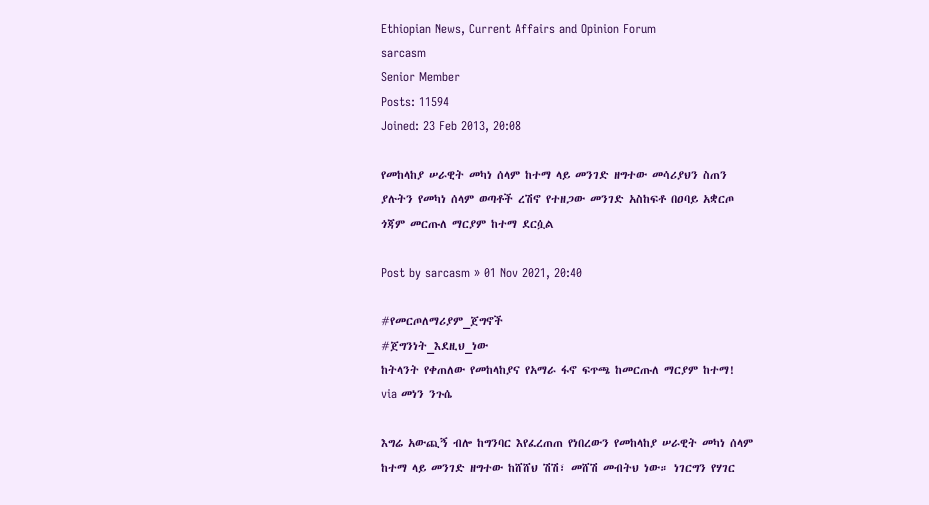Ethiopian News, Current Affairs and Opinion Forum
sarcasm
Senior Member
Posts: 11594
Joined: 23 Feb 2013, 20:08

የመከላከያ ሠራዊት መካነ ሰላም ከተማ ላይ መንገድ ዘግተው መሳሪያህን ስጠን ያሉትን የመካነ ሰላም ወጣቶች ረሽኖ የተዘጋው መንገድ አስከፍቶ በዐባይ አቋርጦ ጎጃም መርጡለ ማርያም ከተማ ደርሷል

Post by sarcasm » 01 Nov 2021, 20:40

#የመርጦለማሪያም_ጀግኖች
#ጀግንነት_እደዚህ_ነው
ከትላንት የቀጠለው የመከላከያና የአማራ ፋኖ ፍጥጫ ከመርጡለ ማርያም ከተማ!
via መነን ንጉሴ

እግሬ አውጪኝ ብሎ ከግንባር እየፈረጠጠ የነበረውን የመከላከያ ሠራዊት መካነ ሰላም ከተማ ላይ መንገድ ዘግተው ከሸሸህ ሽሽ፣ መሸሽ መብትህ ነው። ነገርግን የሃገር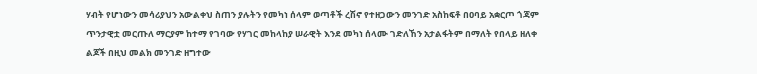ሃብት የሆነውን መሳሪያህን አውልቀህ ስጠን ያሉትን የመካነ ሰላም ወጣቶች ረሽኖ የተዘጋውን መንገድ አስከፍቶ በዐባይ አቋርጦ ጎጃም ጥንታዊቷ መርጡለ ማርያም ከተማ የገባው የሃገር መከላከያ ሠራዊት እንደ መካነ ሰላሙ ገድለኸን አታልፋትም በማለት የበላይ ዘለቀ ልጆች በዚህ መልክ መንገድ ዘግተው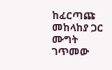ከፈርጣጩ መከላከያ ጋር ሙግት ገጥመው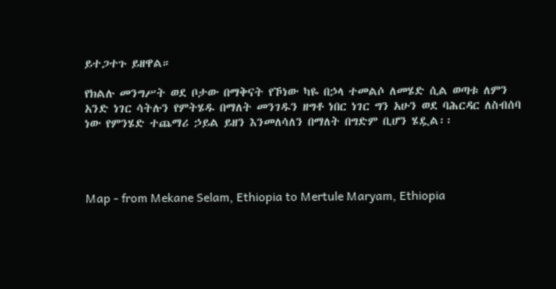ይተጋተጉ ይዘዋል።

የክልሉ መንግሥት ወደ ቦታው በማቅናት የኾነው ካዬ በኃላ ተመልሶ ለመሄድ ሲል ወጣቱ ለምን አንድ ነገር ሳትሉን የምትሄዱ በማለት መንገዱን ዘግቶ ነበር ነገር ግን አሁን ወደ ባሕርዳር ለስብሰባ ነው የምንሄድ ተጨማሪ ኃይል ይዘን እንመለሳለን በማለት በግድም ቢሆን ሄዷል፡፡




Map - from Mekane Selam, Ethiopia to Mertule Maryam, Ethiopia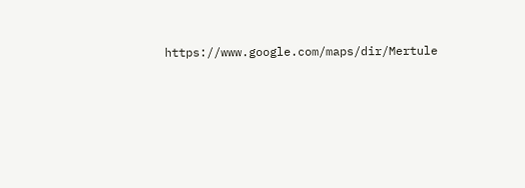https://www.google.com/maps/dir/Mertule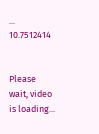... 10.7512414


Please wait, video is loading...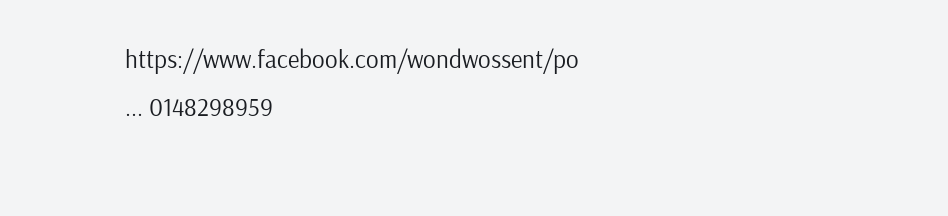https://www.facebook.com/wondwossent/po ... 0148298959